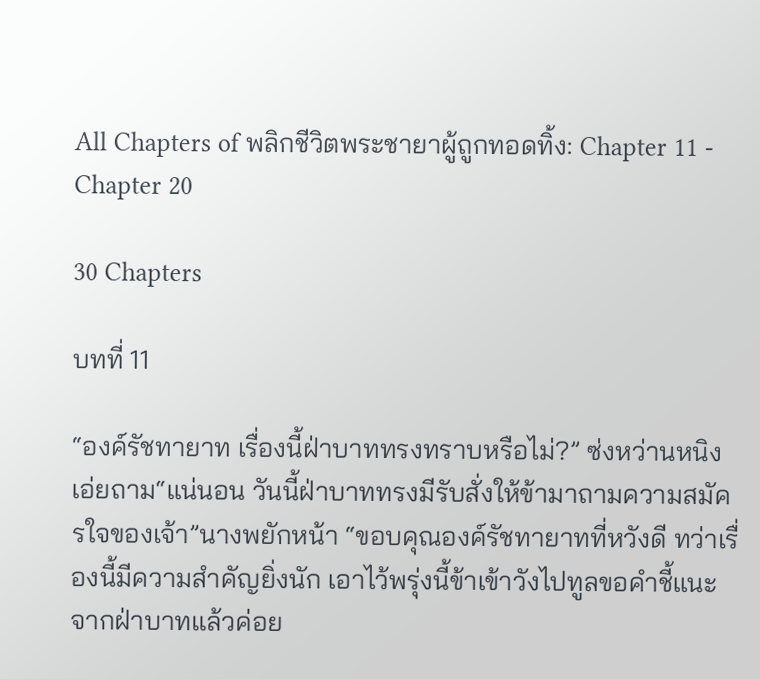All Chapters of พลิกชีวิตพระชายาผู้ถูกทอดทิ้ง: Chapter 11 - Chapter 20

30 Chapters

บทที่ 11

“องค์รัชทายาท เรื่องนี้ฝ่าบาททรงทราบหรือไม่?” ซ่งหว่านหนิงเอ่ยถาม“แน่นอน วันนี้ฝ่าบาททรงมีรับสั่งให้ข้ามาถามความสมัครใจของเจ้า”นางพยักหน้า “ขอบคุณองค์รัชทายาทที่หวังดี ทว่าเรื่องนี้มีความสำคัญยิ่งนัก เอาไว้พรุ่งนี้ข้าเข้าวังไปทูลขอคำชี้แนะจากฝ่าบาทแล้วค่อย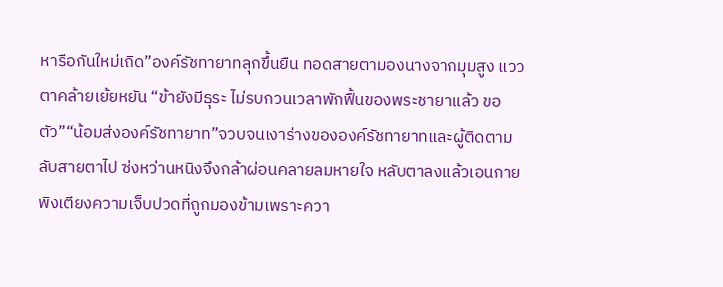หารือกันใหม่เถิด”องค์รัชทายาทลุกขึ้นยืน ทอดสายตามองนางจากมุมสูง แววตาคล้ายเย้ยหยัน “ข้ายังมีธุระ ไม่รบกวนเวลาพักฟื้นของพระชายาแล้ว ขอตัว”“น้อมส่งองค์รัชทายาท”จวบจนเงาร่างขององค์รัชทายาทและผู้ติดตามลับสายตาไป ซ่งหว่านหนิงจึงกล้าผ่อนคลายลมหายใจ หลับตาลงแล้วเอนกายพิงเตียงความเจ็บปวดที่ถูกมองข้ามเพราะควา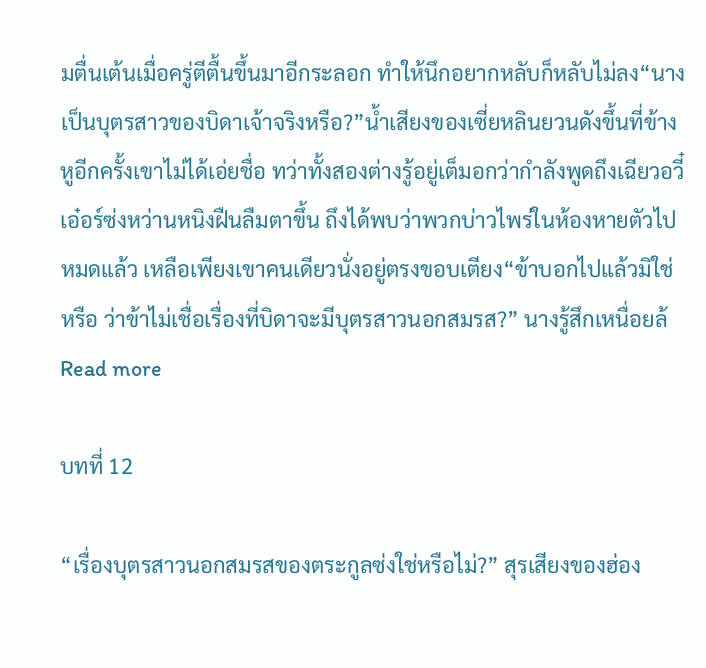มตื่นเต้นเมื่อครู่ตีตื้นขึ้นมาอีกระลอก ทำให้นึกอยากหลับก็หลับไม่ลง“นางเป็นบุตรสาวของบิดาเจ้าจริงหรือ?”น้ำเสียงของเซี่ยหลินยวนดังขึ้นที่ข้างหูอีกครั้งเขาไม่ได้เอ่ยชื่อ ทว่าทั้งสองต่างรู้อยู่เต็มอกว่ากำลังพูดถึงเฉียวอวี๋เอ๋อร์ซ่งหว่านหนิงฝืนลืมตาขึ้น ถึงได้พบว่าพวกบ่าวไพร่ในห้องหายตัวไปหมดแล้ว เหลือเพียงเขาคนเดียวนั่งอยู่ตรงขอบเตียง“ข้าบอกไปแล้วมิใช่หรือ ว่าข้าไม่เชื่อเรื่องที่บิดาจะมีบุตรสาวนอกสมรส?” นางรู้สึกเหนื่อยล้
Read more

บทที่ 12

“เรื่องบุตรสาวนอกสมรสของตระกูลซ่งใช่หรือไม่?” สุรเสียงของฮ่อง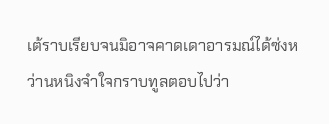เต้ราบเรียบจนมิอาจคาดเดาอารมณ์ได้ซ่งหว่านหนิงจำใจกราบทูลตอบไปว่า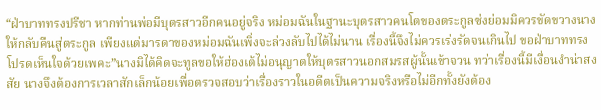“ฝ่าบาททรงปรีชา หากท่านพ่อมีบุตรสาวอีกคนอยู่จริง หม่อมฉันในฐานะบุตรสาวคนโตของตระกูลซ่งย่อมมิควรขัดขวางนางให้กลับคืนสู่ตระกูล เพียงแต่มารดาของหม่อมฉันเพิ่งจะล่วงลับไปได้ไม่นาน เรื่องนี้จึงไม่ควรเร่งรัดจนเกินไป ขอฝ่าบาททรงโปรดเห็นใจด้วยเพคะ”นางมิได้คิดจะทูลขอให้ฮ่องเต้ไม่อนุญาตให้บุตรสาวนอกสมรสผู้นั้นเข้าจวน ทว่าเรื่องนี้มีเงื่อนงำน่าสงสัย นางจึงต้องการเวลาสักเล็กน้อยเพื่อตรวจสอบว่าเรื่องราวในอดีตเป็นความจริงหรือไม่อีกทั้งยังต้อง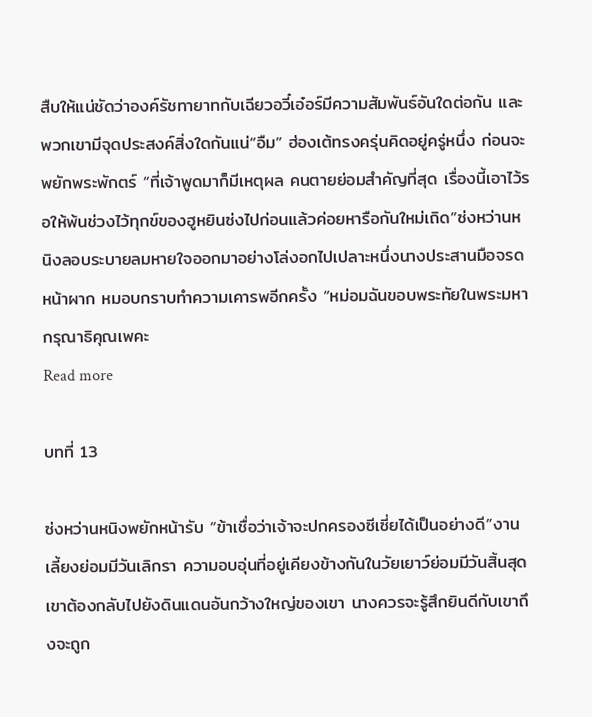สืบให้แน่ชัดว่าองค์รัชทายาทกับเฉียวอวี๋เอ๋อร์มีความสัมพันธ์อันใดต่อกัน และพวกเขามีจุดประสงค์สิ่งใดกันแน่“อืม” ฮ่องเต้ทรงครุ่นคิดอยู่ครู่หนึ่ง ก่อนจะพยักพระพักตร์ “ที่เจ้าพูดมาก็มีเหตุผล คนตายย่อมสำคัญที่สุด เรื่องนี้เอาไว้รอให้พ้นช่วงไว้ทุกข์ของฮูหยินซ่งไปก่อนแล้วค่อยหารือกันใหม่เถิด”ซ่งหว่านหนิงลอบระบายลมหายใจออกมาอย่างโล่งอกไปเปลาะหนึ่งนางประสานมือจรดหน้าผาก หมอบกราบทำความเคารพอีกครั้ง “หม่อมฉันขอบพระทัยในพระมหากรุณาธิคุณเพคะ
Read more

บทที่ 13

ซ่งหว่านหนิงพยักหน้ารับ “ข้าเชื่อว่าเจ้าจะปกครองซีเซี่ยได้เป็นอย่างดี”งานเลี้ยงย่อมมีวันเลิกรา ความอบอุ่นที่อยู่เคียงข้างกันในวัยเยาว์ย่อมมีวันสิ้นสุด เขาต้องกลับไปยังดินแดนอันกว้างใหญ่ของเขา นางควรจะรู้สึกยินดีกับเขาถึงจะถูก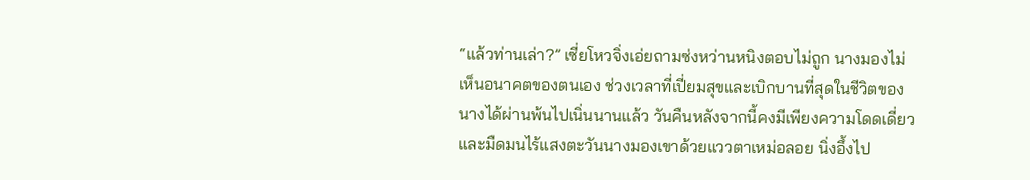“แล้วท่านเล่า?” เซี่ยโหวจิ่งเอ่ยถามซ่งหว่านหนิงตอบไม่ถูก นางมองไม่เห็นอนาคตของตนเอง ช่วงเวลาที่เปี่ยมสุขและเบิกบานที่สุดในชีวิตของนางได้ผ่านพ้นไปเนิ่นนานแล้ว วันคืนหลังจากนี้คงมีเพียงความโดดเดี่ยวและมืดมนไร้แสงตะวันนางมองเขาด้วยแววตาเหม่อลอย นิ่งอึ้งไป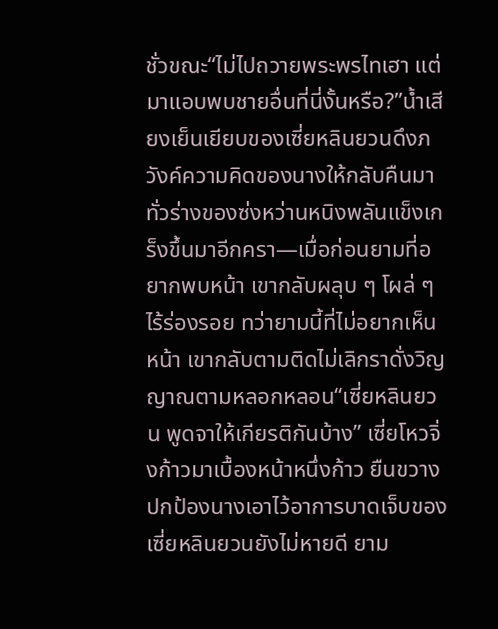ชั่วขณะ“ไม่ไปถวายพระพรไทเฮา แต่มาแอบพบชายอื่นที่นี่งั้นหรือ?”น้ำเสียงเย็นเยียบของเซี่ยหลินยวนดึงภวังค์ความคิดของนางให้กลับคืนมาทั่วร่างของซ่งหว่านหนิงพลันแข็งเกร็งขึ้นมาอีกครา—เมื่อก่อนยามที่อยากพบหน้า เขากลับผลุบ ๆ โผล่ ๆ ไร้ร่องรอย ทว่ายามนี้ที่ไม่อยากเห็นหน้า เขากลับตามติดไม่เลิกราดั่งวิญญาณตามหลอกหลอน“เซี่ยหลินยวน พูดจาให้เกียรติกันบ้าง” เซี่ยโหวจิ่งก้าวมาเบื้องหน้าหนึ่งก้าว ยืนขวางปกป้องนางเอาไว้อาการบาดเจ็บของเซี่ยหลินยวนยังไม่หายดี ยาม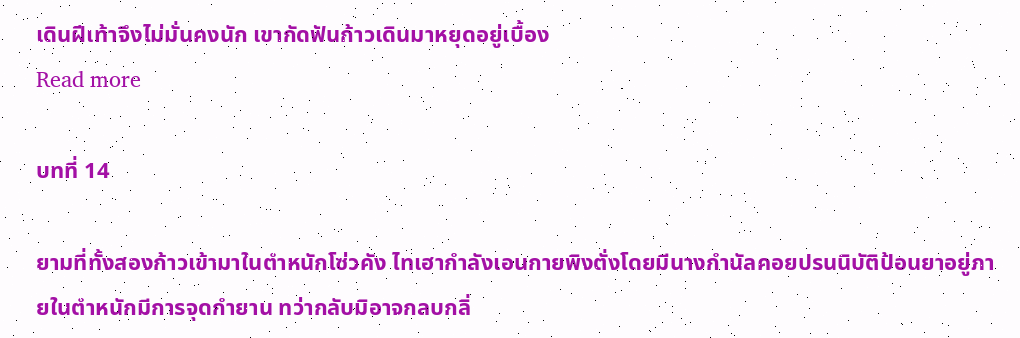เดินฝีเท้าจึงไม่มั่นคงนัก เขากัดฟันก้าวเดินมาหยุดอยู่เบื้อง
Read more

บทที่ 14

ยามที่ทั้งสองก้าวเข้ามาในตำหนักโซ่วคัง ไทเฮากำลังเอนกายพิงตั่งโดยมีนางกำนัลคอยปรนนิบัติป้อนยาอยู่ภายในตำหนักมีการจุดกำยาน ทว่ากลับมิอาจกลบกลิ่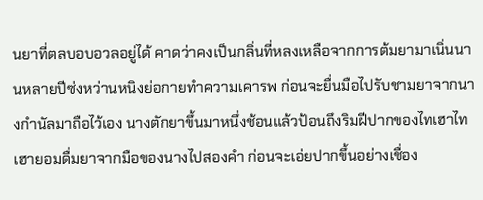นยาที่ตลบอบอวลอยู่ได้ คาดว่าคงเป็นกลิ่นที่หลงเหลือจากการต้มยามาเนิ่นนานหลายปีซ่งหว่านหนิงย่อกายทำความเคารพ ก่อนจะยื่นมือไปรับชามยาจากนางกำนัลมาถือไว้เอง นางตักยาขึ้นมาหนึ่งช้อนแล้วป้อนถึงริมฝีปากของไทเฮาไทเฮายอมดื่มยาจากมือของนางไปสองคำ ก่อนจะเอ่ยปากขึ้นอย่างเชื่อง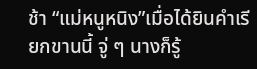ช้า “แม่หนูหนิง”เมื่อได้ยินคำเรียกขานนี้ จู่ ๆ นางก็รู้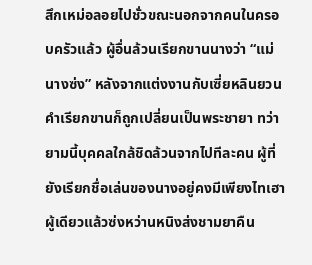สึกเหม่อลอยไปชั่วขณะนอกจากคนในครอบครัวแล้ว ผู้อื่นล้วนเรียกขานนางว่า “แม่นางซ่ง” หลังจากแต่งงานกับเซี่ยหลินยวน คำเรียกขานก็ถูกเปลี่ยนเป็นพระชายา ทว่ายามนี้บุคคลใกล้ชิดล้วนจากไปทีละคน ผู้ที่ยังเรียกชื่อเล่นของนางอยู่คงมีเพียงไทเฮาผู้เดียวแล้วซ่งหว่านหนิงส่งชามยาคืน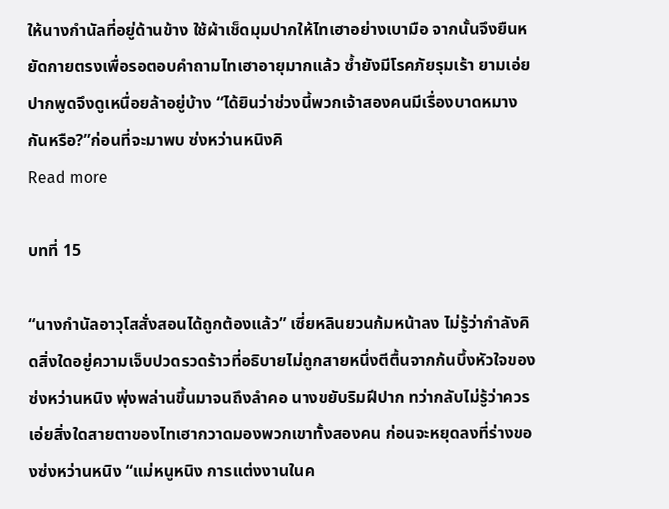ให้นางกำนัลที่อยู่ด้านข้าง ใช้ผ้าเช็ดมุมปากให้ไทเฮาอย่างเบามือ จากนั้นจึงยืนหยัดกายตรงเพื่อรอตอบคำถามไทเฮาอายุมากแล้ว ซ้ำยังมีโรคภัยรุมเร้า ยามเอ่ยปากพูดจึงดูเหนื่อยล้าอยู่บ้าง “ได้ยินว่าช่วงนี้พวกเจ้าสองคนมีเรื่องบาดหมางกันหรือ?”ก่อนที่จะมาพบ ซ่งหว่านหนิงคิ
Read more

บทที่ 15

“นางกำนัลอาวุโสสั่งสอนได้ถูกต้องแล้ว” เซี่ยหลินยวนก้มหน้าลง ไม่รู้ว่ากำลังคิดสิ่งใดอยู่ความเจ็บปวดรวดร้าวที่อธิบายไม่ถูกสายหนึ่งตีตื้นจากก้นบึ้งหัวใจของซ่งหว่านหนิง พุ่งพล่านขึ้นมาจนถึงลำคอ นางขยับริมฝีปาก ทว่ากลับไม่รู้ว่าควรเอ่ยสิ่งใดสายตาของไทเฮากวาดมองพวกเขาทั้งสองคน ก่อนจะหยุดลงที่ร่างของซ่งหว่านหนิง “แม่หนูหนิง การแต่งงานในค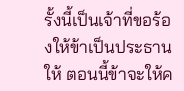รั้งนี้เป็นเจ้าที่ขอร้องให้ข้าเป็นประธานให้ ตอนนี้ข้าจะให้ค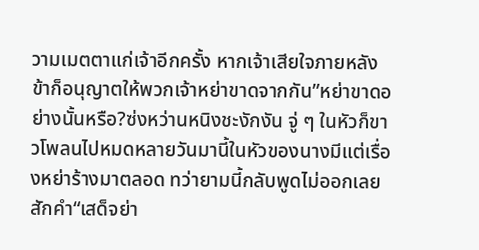วามเมตตาแก่เจ้าอีกครั้ง หากเจ้าเสียใจภายหลัง ข้าก็อนุญาตให้พวกเจ้าหย่าขาดจากกัน”หย่าขาดอย่างนั้นหรือ?ซ่งหว่านหนิงชะงักงัน จู่ ๆ ในหัวก็ขาวโพลนไปหมดหลายวันมานี้ในหัวของนางมีแต่เรื่องหย่าร้างมาตลอด ทว่ายามนี้กลับพูดไม่ออกเลยสักคำ“เสด็จย่า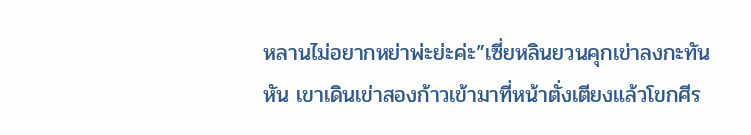หลานไม่อยากหย่าพ่ะย่ะค่ะ”เซี่ยหลินยวนคุกเข่าลงกะทันหัน เขาเดินเข่าสองก้าวเข้ามาที่หน้าตั่งเตียงแล้วโขกศีร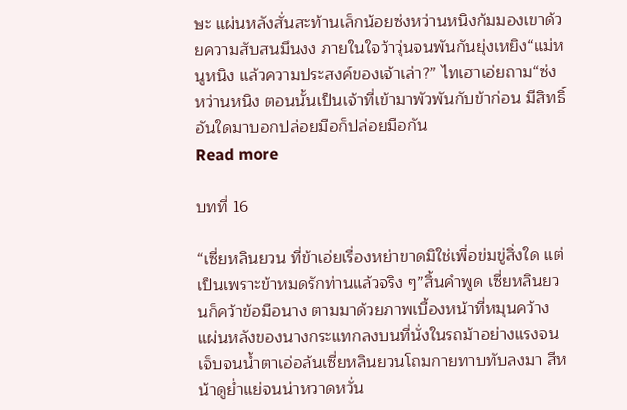ษะ แผ่นหลังสั่นสะท้านเล็กน้อยซ่งหว่านหนิงก้มมองเขาด้วยความสับสนมึนงง ภายในใจว้าวุ่นจนพันกันยุ่งเหยิง“แม่หนูหนิง แล้วความประสงค์ของเจ้าเล่า?” ไทเฮาเอ่ยถาม“ซ่งหว่านหนิง ตอนนั้นเป็นเจ้าที่เข้ามาพัวพันกับข้าก่อน มีสิทธิ์อันใดมาบอกปล่อยมือก็ปล่อยมือกัน
Read more

บทที่ 16

“เซี่ยหลินยวน ที่ข้าเอ่ยเรื่องหย่าขาดมิใช่เพื่อข่มขู่สิ่งใด แต่เป็นเพราะข้าหมดรักท่านแล้วจริง ๆ”สิ้นคำพูด เซี่ยหลินยวนก็คว้าข้อมือนาง ตามมาด้วยภาพเบื้องหน้าที่หมุนคว้าง แผ่นหลังของนางกระแทกลงบนที่นั่งในรถม้าอย่างแรงจนเจ็บจนน้ำตาเอ่อล้นเซี่ยหลินยวนโถมกายทาบทับลงมา สีหน้าดูย่ำแย่จนน่าหวาดหวั่น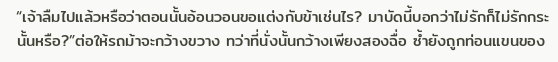“เจ้าลืมไปแล้วหรือว่าตอนนั้นอ้อนวอนขอแต่งกับข้าเช่นไร? มาบัดนี้บอกว่าไม่รักก็ไม่รักกระนั้นหรือ?”ต่อให้รถม้าจะกว้างขวาง ทว่าที่นั่งนั้นกว้างเพียงสองฉื่อ ซ้ำยังถูกท่อนแขนของ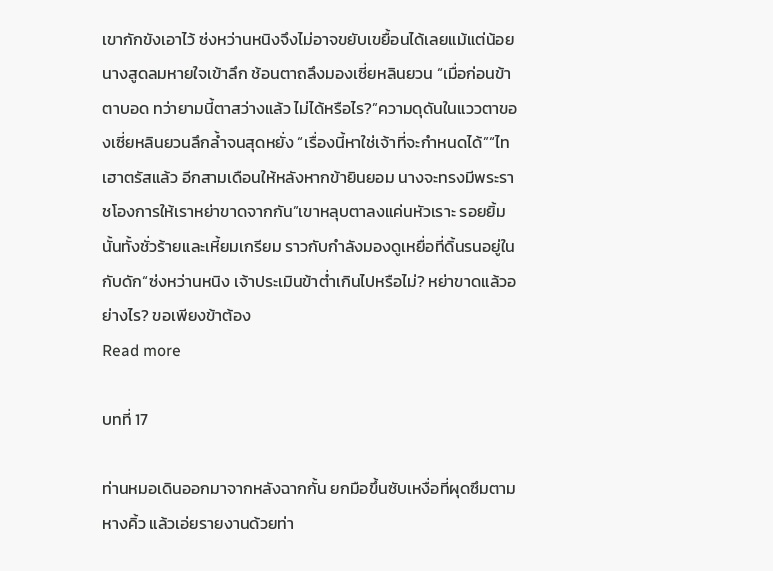เขากักขังเอาไว้ ซ่งหว่านหนิงจึงไม่อาจขยับเขยื้อนได้เลยแม้แต่น้อยนางสูดลมหายใจเข้าลึก ช้อนตาถลึงมองเซี่ยหลินยวน “เมื่อก่อนข้าตาบอด ทว่ายามนี้ตาสว่างแล้ว ไม่ได้หรือไร?”ความดุดันในแววตาของเซี่ยหลินยวนลึกล้ำจนสุดหยั่ง “เรื่องนี้หาใช่เจ้าที่จะกำหนดได้”“ไทเฮาตรัสแล้ว อีกสามเดือนให้หลังหากข้ายินยอม นางจะทรงมีพระราชโองการให้เราหย่าขาดจากกัน”เขาหลุบตาลงแค่นหัวเราะ รอยยิ้มนั้นทั้งชั่วร้ายและเหี้ยมเกรียม ราวกับกำลังมองดูเหยื่อที่ดิ้นรนอยู่ในกับดัก“ซ่งหว่านหนิง เจ้าประเมินข้าต่ำเกินไปหรือไม่? หย่าขาดแล้วอย่างไร? ขอเพียงข้าต้อง
Read more

บทที่ 17

ท่านหมอเดินออกมาจากหลังฉากกั้น ยกมือขึ้นซับเหงื่อที่ผุดซึมตามหางคิ้ว แล้วเอ่ยรายงานด้วยท่า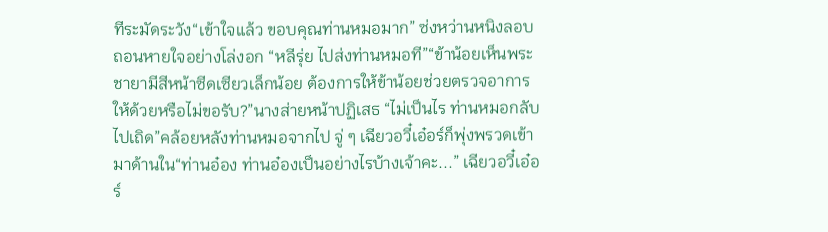ทีระมัดระวัง“เข้าใจแล้ว ขอบคุณท่านหมอมาก” ซ่งหว่านหนิงลอบถอนหายใจอย่างโล่งอก “หลีรุ่ย ไปส่งท่านหมอที”“ข้าน้อยเห็นพระชายามีสีหน้าซีดเซียวเล็กน้อย ต้องการให้ข้าน้อยช่วยตรวจอาการให้ด้วยหรือไม่ขอรับ?”นางส่ายหน้าปฏิเสธ “ไม่เป็นไร ท่านหมอกลับไปเถิด”คล้อยหลังท่านหมอจากไป จู่ ๆ เฉียวอวี๋เอ๋อร์ก็พุ่งพรวดเข้ามาด้านใน“ท่านอ๋อง ท่านอ๋องเป็นอย่างไรบ้างเจ้าคะ...” เฉียวอวี๋เอ๋อร์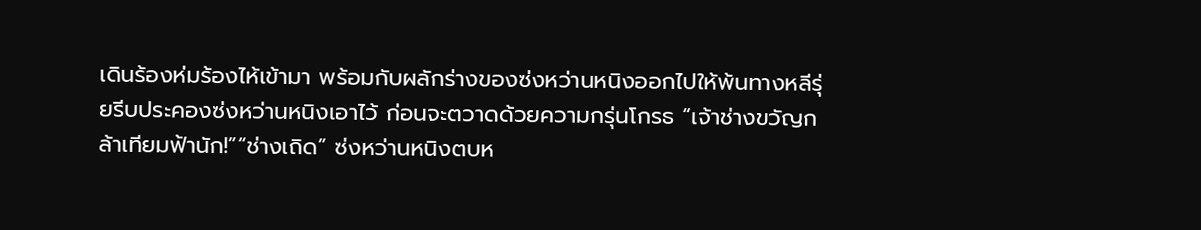เดินร้องห่มร้องไห้เข้ามา พร้อมกับผลักร่างของซ่งหว่านหนิงออกไปให้พ้นทางหลีรุ่ยรีบประคองซ่งหว่านหนิงเอาไว้ ก่อนจะตวาดด้วยความกรุ่นโกรธ “เจ้าช่างขวัญกล้าเทียมฟ้านัก!”“ช่างเถิด” ซ่งหว่านหนิงตบห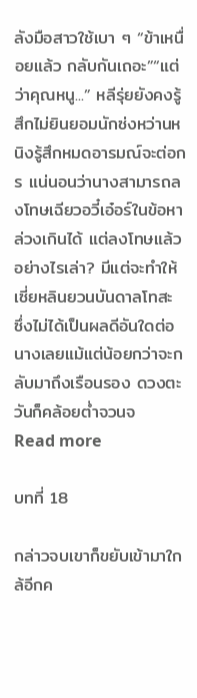ลังมือสาวใช้เบา ๆ “ข้าเหนื่อยแล้ว กลับกันเถอะ”“แต่ว่าคุณหนู...” หลีรุ่ยยังคงรู้สึกไม่ยินยอมนักซ่งหว่านหนิงรู้สึกหมดอารมณ์จะต่อกร แน่นอนว่านางสามารถลงโทษเฉียวอวี๋เอ๋อร์ในข้อหาล่วงเกินได้ แต่ลงโทษแล้วอย่างไรเล่า? มีแต่จะทำให้เซี่ยหลินยวนบันดาลโทสะ ซึ่งไม่ได้เป็นผลดีอันใดต่อนางเลยแม้แต่น้อยกว่าจะกลับมาถึงเรือนรอง ดวงตะวันก็คล้อยต่ำจวนจ
Read more

บทที่ 18

กล่าวจบเขาก็ขยับเข้ามาใกล้อีกค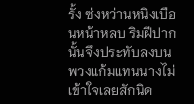รั้ง ซ่งหว่านหนิงเบือนหน้าหลบ ริมฝีปากนั้นจึงประทับลงบนพวงแก้มแทนนางไม่เข้าใจเลยสักนิด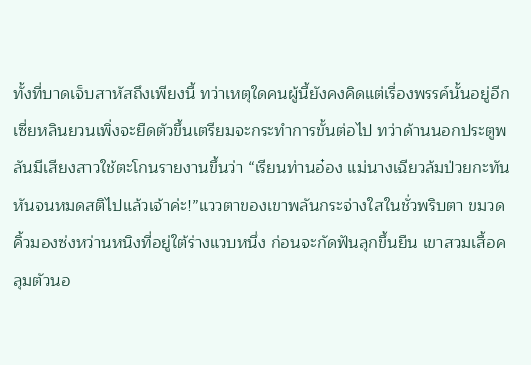ทั้งที่บาดเจ็บสาหัสถึงเพียงนี้ ทว่าเหตุใดคนผู้นี้ยังคงคิดแต่เรื่องพรรค์นั้นอยู่อีกเซี่ยหลินยวนเพิ่งจะยืดตัวขึ้นเตรียมจะกระทำการขั้นต่อไป ทว่าด้านนอกประตูพลันมีเสียงสาวใช้ตะโกนรายงานขึ้นว่า “เรียนท่านอ๋อง แม่นางเฉียวล้มป่วยกะทันหันจนหมดสติไปแล้วเจ้าค่ะ!”แววตาของเขาพลันกระจ่างใสในชั่วพริบตา ขมวดคิ้วมองซ่งหว่านหนิงที่อยู่ใต้ร่างแวบหนึ่ง ก่อนจะกัดฟันลุกขึ้นยืน เขาสวมเสื้อคลุมตัวนอ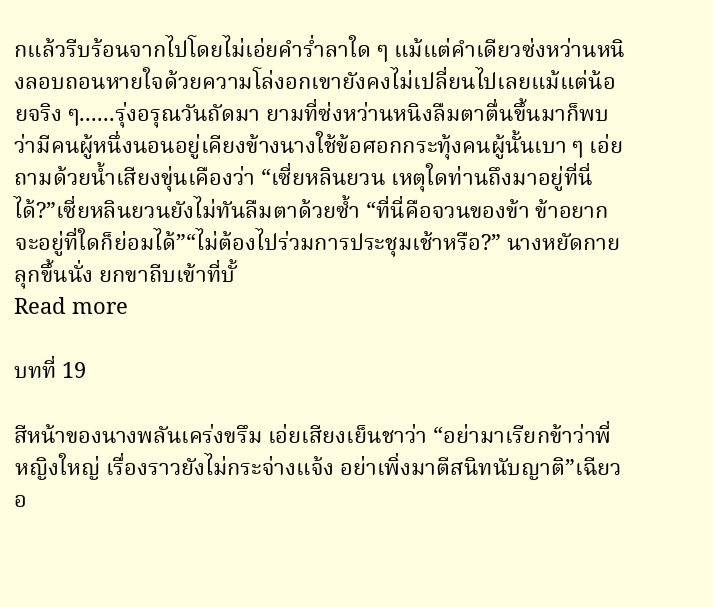กแล้วรีบร้อนจากไปโดยไม่เอ่ยคำร่ำลาใด ๆ แม้แต่คำเดียวซ่งหว่านหนิงลอบถอนหายใจด้วยความโล่งอกเขายังคงไม่เปลี่ยนไปเลยแม้แต่น้อยจริง ๆ......รุ่งอรุณวันถัดมา ยามที่ซ่งหว่านหนิงลืมตาตื่นขึ้นมาก็พบว่ามีคนผู้หนึ่งนอนอยู่เคียงข้างนางใช้ข้อศอกกระทุ้งคนผู้นั้นเบา ๆ เอ่ยถามด้วยน้ำเสียงขุ่นเคืองว่า “เซี่ยหลินยวน เหตุใดท่านถึงมาอยู่ที่นี่ได้?”เซี่ยหลินยวนยังไม่ทันลืมตาด้วยซ้ำ “ที่นี่คือจวนของข้า ข้าอยากจะอยู่ที่ใดก็ย่อมได้”“ไม่ต้องไปร่วมการประชุมเช้าหรือ?” นางหยัดกายลุกขึ้นนั่ง ยกขาถีบเข้าที่บั้
Read more

บทที่ 19

สีหน้าของนางพลันเคร่งขรึม เอ่ยเสียงเย็นชาว่า “อย่ามาเรียกข้าว่าพี่หญิงใหญ่ เรื่องราวยังไม่กระจ่างแจ้ง อย่าเพิ่งมาตีสนิทนับญาติ”เฉียวอ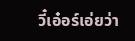วี๋เอ๋อร์เอ่ยว่า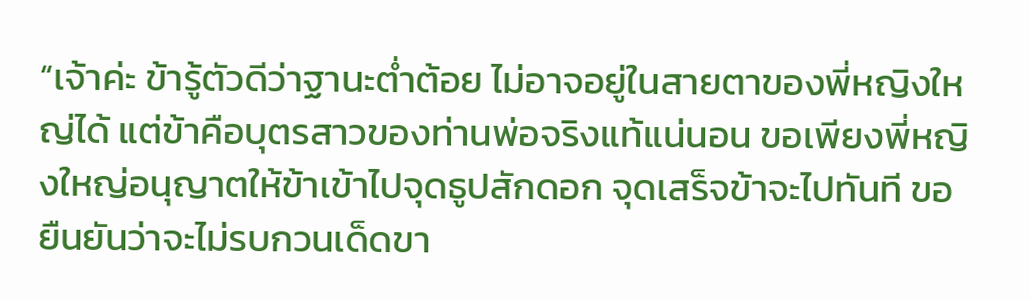“เจ้าค่ะ ข้ารู้ตัวดีว่าฐานะต่ำต้อย ไม่อาจอยู่ในสายตาของพี่หญิงใหญ่ได้ แต่ข้าคือบุตรสาวของท่านพ่อจริงแท้แน่นอน ขอเพียงพี่หญิงใหญ่อนุญาตให้ข้าเข้าไปจุดธูปสักดอก จุดเสร็จข้าจะไปทันที ขอยืนยันว่าจะไม่รบกวนเด็ดขา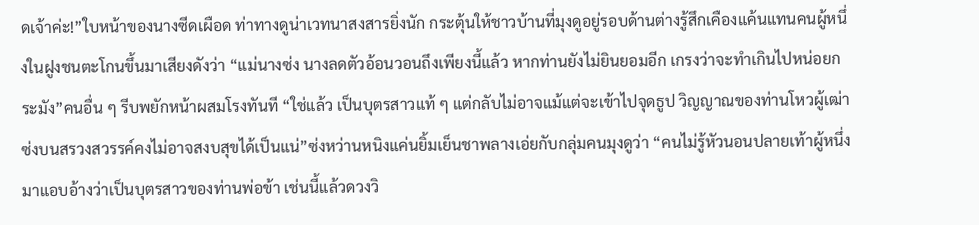ดเจ้าค่ะ!”ใบหน้าของนางซีดเผือด ท่าทางดูน่าเวทนาสงสารยิ่งนัก กระตุ้นให้ชาวบ้านที่มุงดูอยู่รอบด้านต่างรู้สึกเคืองแค้นแทนคนผู้หนึ่งในฝูงชนตะโกนขึ้นมาเสียงดังว่า “แม่นางซ่ง นางลดตัวอ้อนวอนถึงเพียงนี้แล้ว หากท่านยังไม่ยินยอมอีก เกรงว่าจะทำเกินไปหน่อยกระมัง”คนอื่น ๆ รีบพยักหน้าผสมโรงทันที “ใช่แล้ว เป็นบุตรสาวแท้ ๆ แต่กลับไม่อาจแม้แต่จะเข้าไปจุดธูป วิญญาณของท่านโหวผู้เฒ่าซ่งบนสรวงสวรรค์คงไม่อาจสงบสุขได้เป็นแน่”ซ่งหว่านหนิงแค่นยิ้มเย็นชาพลางเอ่ยกับกลุ่มคนมุงดูว่า “คนไม่รู้หัวนอนปลายเท้าผู้หนึ่งมาแอบอ้างว่าเป็นบุตรสาวของท่านพ่อข้า เช่นนี้แล้วดวงวิ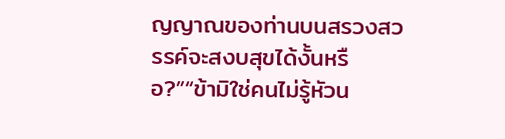ญญาณของท่านบนสรวงสวรรค์จะสงบสุขได้งั้นหรือ?”“ข้ามิใช่คนไม่รู้หัวน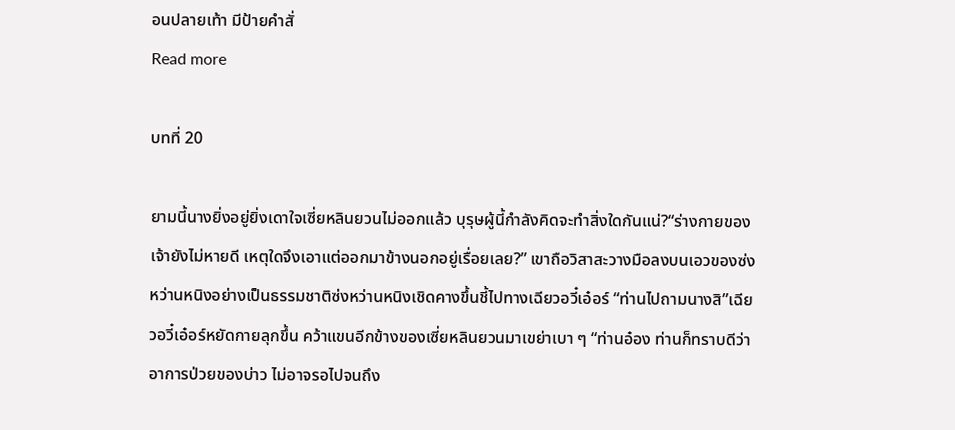อนปลายเท้า มีป้ายคำสั่
Read more

บทที่ 20

ยามนี้นางยิ่งอยู่ยิ่งเดาใจเซี่ยหลินยวนไม่ออกแล้ว บุรุษผู้นี้กำลังคิดจะทำสิ่งใดกันแน่?“ร่างกายของเจ้ายังไม่หายดี เหตุใดจึงเอาแต่ออกมาข้างนอกอยู่เรื่อยเลย?” เขาถือวิสาสะวางมือลงบนเอวของซ่งหว่านหนิงอย่างเป็นธรรมชาติซ่งหว่านหนิงเชิดคางขึ้นชี้ไปทางเฉียวอวี๋เอ๋อร์ “ท่านไปถามนางสิ”เฉียวอวี๋เอ๋อร์หยัดกายลุกขึ้น คว้าแขนอีกข้างของเซี่ยหลินยวนมาเขย่าเบา ๆ “ท่านอ๋อง ท่านก็ทราบดีว่าอาการป่วยของบ่าว ไม่อาจรอไปจนถึง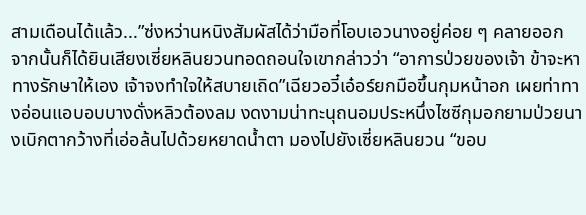สามเดือนได้แล้ว...”ซ่งหว่านหนิงสัมผัสได้ว่ามือที่โอบเอวนางอยู่ค่อย ๆ คลายออก จากนั้นก็ได้ยินเสียงเซี่ยหลินยวนทอดถอนใจเขากล่าวว่า “อาการป่วยของเจ้า ข้าจะหาทางรักษาให้เอง เจ้าจงทำใจให้สบายเถิด”เฉียวอวี๋เอ๋อร์ยกมือขึ้นกุมหน้าอก เผยท่าทางอ่อนแอบอบบางดั่งหลิวต้องลม งดงามน่าทะนุถนอมประหนึ่งไซซีกุมอกยามป่วยนางเบิกตากว้างที่เอ่อล้นไปด้วยหยาดน้ำตา มองไปยังเซี่ยหลินยวน “ขอบ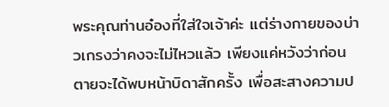พระคุณท่านอ๋องที่ใส่ใจเจ้าค่ะ แต่ร่างกายของบ่าวเกรงว่าคงจะไม่ไหวแล้ว เพียงแค่หวังว่าก่อนตายจะได้พบหน้าบิดาสักครั้ง เพื่อสะสางความป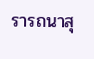รารถนาสุ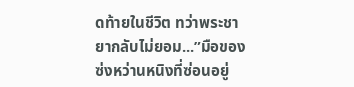ดท้ายในชีวิต ทว่าพระชายากลับไม่ยอม...”มือของซ่งหว่านหนิงที่ซ่อนอยู่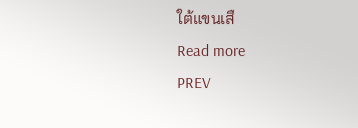ใต้แขนเสื
Read more
PREV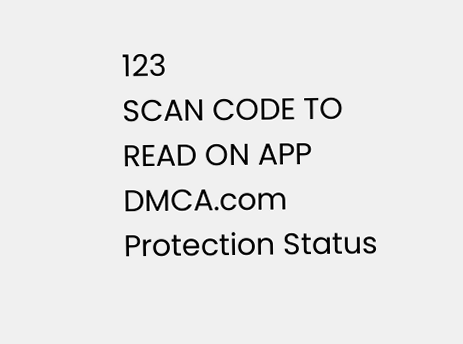123
SCAN CODE TO READ ON APP
DMCA.com Protection Status